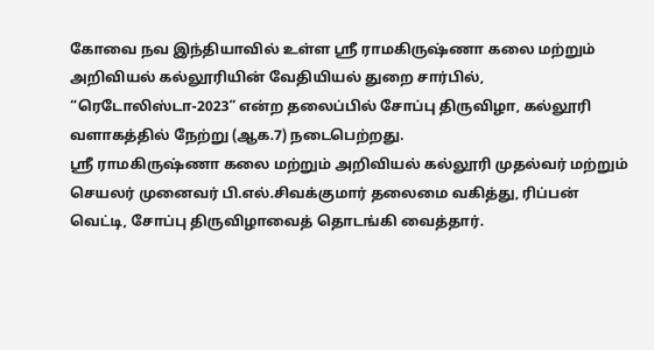கோவை நவ இந்தியாவில் உள்ள ஸ்ரீ ராமகிருஷ்ணா கலை மற்றும் அறிவியல் கல்லூரியின் வேதியியல் துறை சார்பில், “ரெடோலிஸ்டா-2023” என்ற தலைப்பில் சோப்பு திருவிழா, கல்லூரி வளாகத்தில் நேற்று (ஆக.7) நடைபெற்றது.
ஸ்ரீ ராமகிருஷ்ணா கலை மற்றும் அறிவியல் கல்லூரி முதல்வர் மற்றும் செயலர் முனைவர் பி.எல்.சிவக்குமார் தலைமை வகித்து, ரிப்பன் வெட்டி, சோப்பு திருவிழாவைத் தொடங்கி வைத்தார்.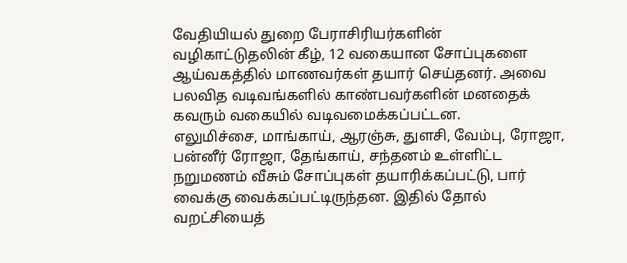வேதியியல் துறை பேராசிரியர்களின் வழிகாட்டுதலின் கீழ், 12 வகையான சோப்புகளை ஆய்வகத்தில் மாணவர்கள் தயார் செய்தனர். அவை பலவித வடிவங்களில் காண்பவர்களின் மனதைக் கவரும் வகையில் வடிவமைக்கப்பட்டன.
எலுமிச்சை, மாங்காய், ஆரஞ்சு, துளசி, வேம்பு, ரோஜா, பன்னீர் ரோஜா, தேங்காய், சந்தனம் உள்ளிட்ட நறுமணம் வீசும் சோப்புகள் தயாரிக்கப்பட்டு, பார் வைக்கு வைக்கப்பட்டிருந்தன. இதில் தோல் வறட்சியைத்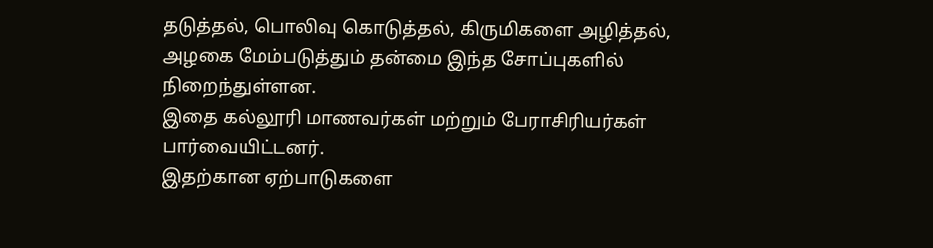தடுத்தல், பொலிவு கொடுத்தல், கிருமிகளை அழித்தல், அழகை மேம்படுத்தும் தன்மை இந்த சோப்புகளில் நிறைந்துள்ளன.
இதை கல்லூரி மாணவர்கள் மற்றும் பேராசிரியர்கள் பார்வையிட்டனர்.
இதற்கான ஏற்பாடுகளை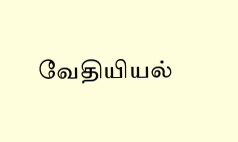வேதியியல்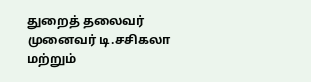துறைத் தலைவர் முனைவர் டி.சசிகலா மற்றும்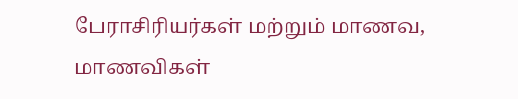பேராசிரியர்கள் மற்றும் மாணவ, மாணவிகள்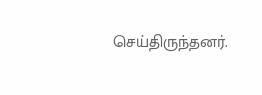செய்திருந்தனர்.